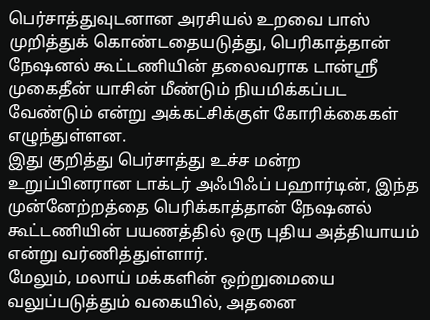பெர்சாத்துவுடனான அரசியல் உறவை பாஸ் முறித்துக் கொண்டதையடுத்து, பெரிகாத்தான் நேஷனல் கூட்டணியின் தலைவராக டான்ஸ்ரீ முகைதீன் யாசின் மீண்டும் நியமிக்கப்பட வேண்டும் என்று அக்கட்சிக்குள் கோரிக்கைகள் எழுந்துள்ளன.
இது குறித்து பெர்சாத்து உச்ச மன்ற உறுப்பினரான டாக்டர் அஃபிஃப் பஹார்டின், இந்த முன்னேற்றத்தை பெரிக்காத்தான் நேஷனல் கூட்டணியின் பயணத்தில் ஒரு புதிய அத்தியாயம் என்று வர்ணித்துள்ளார்.
மேலும், மலாய் மக்களின் ஒற்றுமையை வலுப்படுத்தும் வகையில், அதனை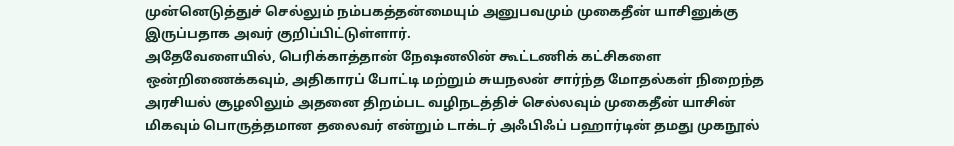முன்னெடுத்துச் செல்லும் நம்பகத்தன்மையும் அனுபவமும் முகைதீன் யாசினுக்கு இருப்பதாக அவர் குறிப்பிட்டுள்ளார்.
அதேவேளையில், பெரிக்காத்தான் நேஷனலின் கூட்டணிக் கட்சிகளை ஒன்றிணைக்கவும், அதிகாரப் போட்டி மற்றும் சுயநலன் சார்ந்த மோதல்கள் நிறைந்த அரசியல் சூழலிலும் அதனை திறம்பட வழிநடத்திச் செல்லவும் முகைதீன் யாசின் மிகவும் பொருத்தமான தலைவர் என்றும் டாக்டர் அஃபிஃப் பஹார்டின் தமது முகநூல்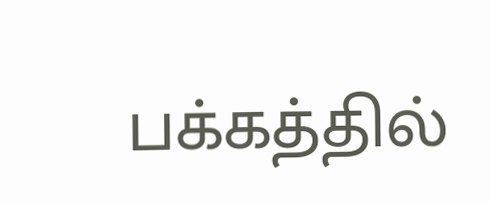பக்கத்தில்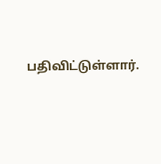பதிவிட்டுள்ளார்.